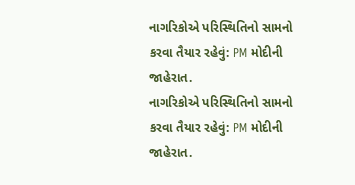નાગરિકોએ પરિસ્થિતિનો સામનો કરવા તૈયાર રહેવું: PM મોદીની જાહેરાત.
નાગરિકોએ પરિસ્થિતિનો સામનો કરવા તૈયાર રહેવું: PM મોદીની જાહેરાત.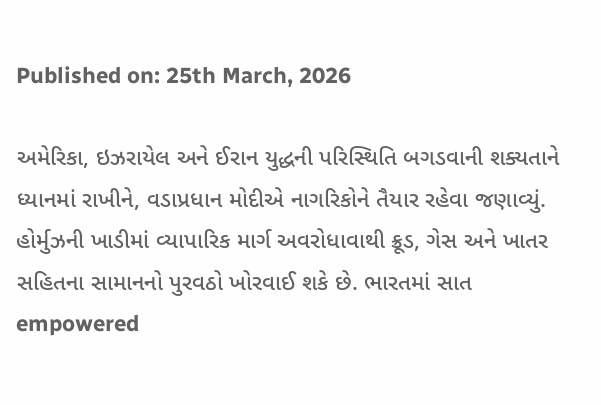Published on: 25th March, 2026

અમેરિકા, ઇઝરાયેલ અને ઈરાન યુદ્ધની પરિસ્થિતિ બગડવાની શક્યતાને ધ્યાનમાં રાખીને, વડાપ્રધાન મોદીએ નાગરિકોને તૈયાર રહેવા જણાવ્યું. હોર્મુઝની ખાડીમાં વ્યાપારિક માર્ગ અવરોધાવાથી ક્રૂડ, ગેસ અને ખાતર સહિતના સામાનનો પુરવઠો ખોરવાઈ શકે છે. ભારતમાં સાત empowered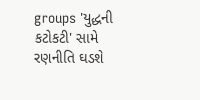groups 'યુદ્ધની કટોકટી' સામે રણનીતિ ઘડશે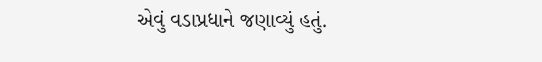એવું વડાપ્રધાને જણાવ્યું હતું.